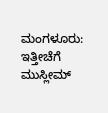ಮಂಗಳೂರು: ಇತ್ತೀಚೆಗೆ ಮುಸ್ಲೀಮ್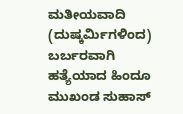ಮತೀಯವಾದಿ (ದುಷ್ಕರ್ಮಿಗಳಿಂದ) ಬರ್ಬರವಾಗಿ ಹತ್ಯೆಯಾದ ಹಿಂದೂ ಮುಖಂಡ ಸುಹಾಸ್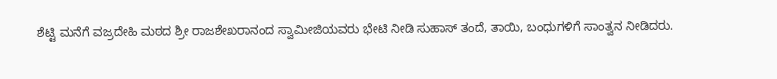ಶೆಟ್ಟಿ ಮನೆಗೆ ವಜ್ರದೇಹಿ ಮಠದ ಶ್ರೀ ರಾಜಶೇಖರಾನಂದ ಸ್ವಾಮೀಜಿಯವರು ಭೇಟಿ ನೀಡಿ ಸುಹಾಸ್ ತಂದೆ, ತಾಯಿ, ಬಂಧುಗಳಿಗೆ ಸಾಂತ್ವನ ನೀಡಿದರು.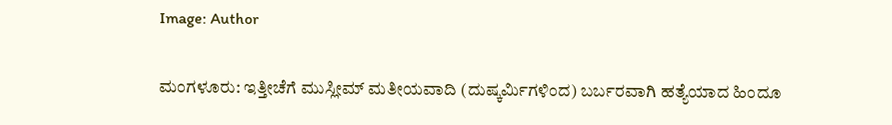Image: Author


ಮಂಗಳೂರು: ಇತ್ತೀಚೆಗೆ ಮುಸ್ಲೀಮ್ ಮತೀಯವಾದಿ (ದುಷ್ಕರ್ಮಿಗಳಿಂದ) ಬರ್ಬರವಾಗಿ ಹತ್ಯೆಯಾದ ಹಿಂದೂ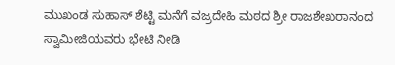ಮುಖಂಡ ಸುಹಾಸ್ ಶೆಟ್ಟಿ ಮನೆಗೆ ವಜ್ರದೇಹಿ ಮಠದ ಶ್ರೀ ರಾಜಶೇಖರಾನಂದ ಸ್ವಾಮೀಜಿಯವರು ಭೇಟಿ ನೀಡಿ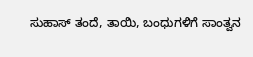ಸುಹಾಸ್ ತಂದೆ, ತಾಯಿ, ಬಂಧುಗಳಿಗೆ ಸಾಂತ್ವನ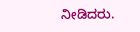ನೀಡಿದರು.